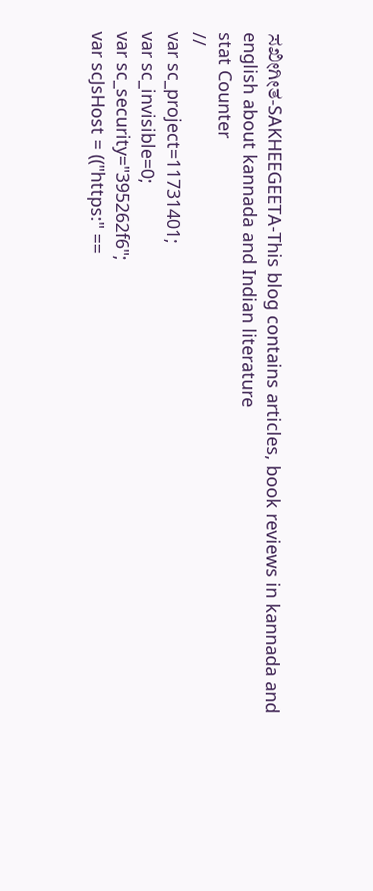ಸಖೀಗೀತ-SAKHEEGEETA-This blog contains articles, book reviews in kannada and english about kannada and Indian literature
stat Counter
//
var sc_project=11731401;
var sc_invisible=0;
var sc_security="395262f6";
var scJsHost = (("https:" ==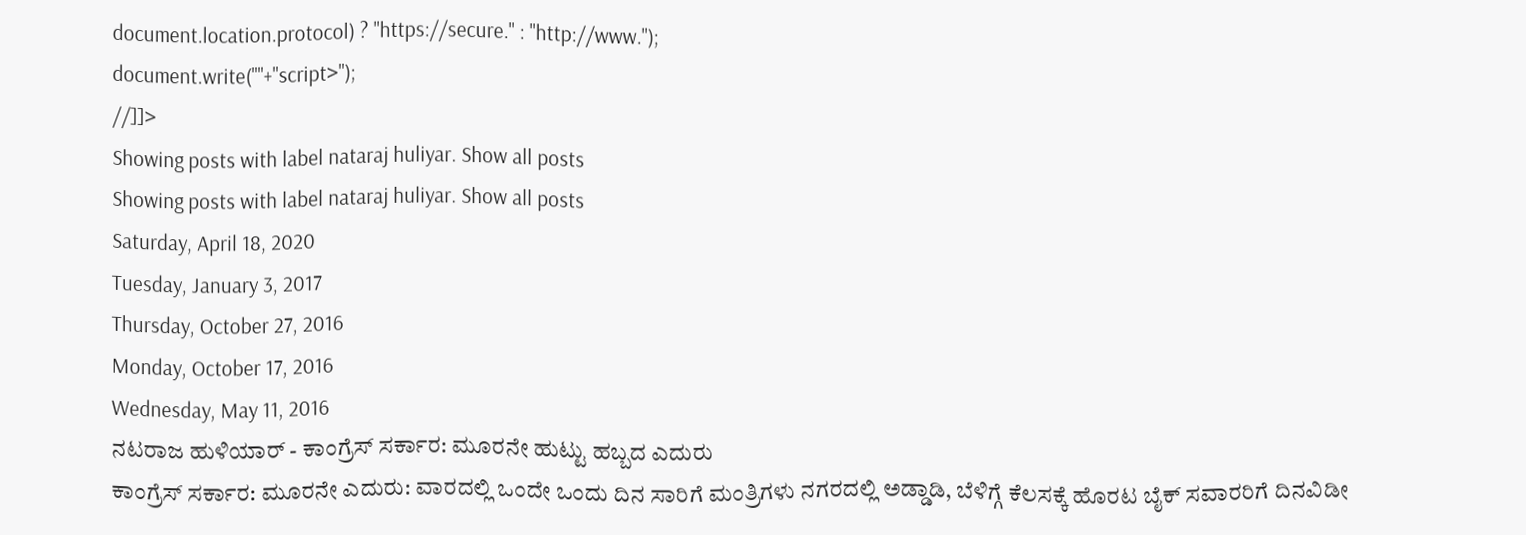document.location.protocol) ? "https://secure." : "http://www.");
document.write(""+"script>");
//]]>
Showing posts with label nataraj huliyar. Show all posts
Showing posts with label nataraj huliyar. Show all posts
Saturday, April 18, 2020
Tuesday, January 3, 2017
Thursday, October 27, 2016
Monday, October 17, 2016
Wednesday, May 11, 2016
ನಟರಾಜ ಹುಳಿಯಾರ್ - ಕಾಂಗ್ರೆಸ್ ಸರ್ಕಾರ: ಮೂರನೇ ಹುಟ್ಟು ಹಬ್ಬದ ಎದುರು
ಕಾಂಗ್ರೆಸ್ ಸರ್ಕಾರ: ಮೂರನೇ ಎದುರು: ವಾರದಲ್ಲಿ ಒಂದೇ ಒಂದು ದಿನ ಸಾರಿಗೆ ಮಂತ್ರಿಗಳು ನಗರದಲ್ಲಿ ಅಡ್ಡಾಡಿ, ಬೆಳಿಗ್ಗೆ ಕೆಲಸಕ್ಕೆ ಹೊರಟ ಬೈಕ್ ಸವಾರರಿಗೆ ದಿನವಿಡೀ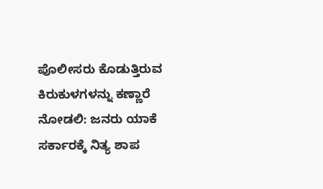ಪೊಲೀಸರು ಕೊಡುತ್ತಿರುವ ಕಿರುಕುಳಗಳನ್ನು ಕಣ್ಣಾರೆ ನೋಡಲಿ: ಜನರು ಯಾಕೆ ಸರ್ಕಾರಕ್ಕೆ ನಿತ್ಯ ಶಾಪ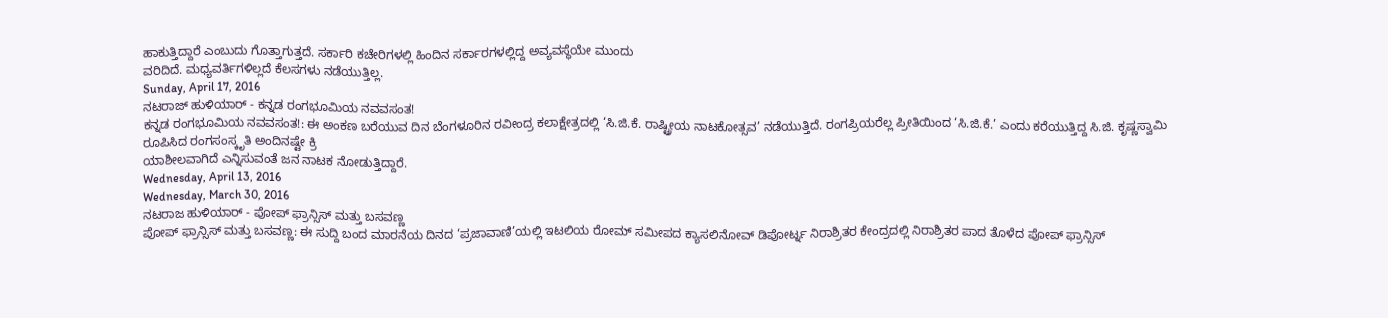ಹಾಕುತ್ತಿದ್ದಾರೆ ಎಂಬುದು ಗೊತ್ತಾಗುತ್ತದೆ. ಸರ್ಕಾರಿ ಕಚೇರಿಗಳಲ್ಲಿ ಹಿಂದಿನ ಸರ್ಕಾರಗಳಲ್ಲಿದ್ದ ಅವ್ಯವಸ್ಥೆಯೇ ಮುಂದು
ವರಿದಿದೆ. ಮಧ್ಯವರ್ತಿಗಳಿಲ್ಲದೆ ಕೆಲಸಗಳು ನಡೆಯುತ್ತಿಲ್ಲ.
Sunday, April 17, 2016
ನಟರಾಜ್ ಹುಳಿಯಾರ್ - ಕನ್ನಡ ರಂಗಭೂಮಿಯ ನವವಸಂತ!
ಕನ್ನಡ ರಂಗಭೂಮಿಯ ನವವಸಂತ!: ಈ ಅಂಕಣ ಬರೆಯುವ ದಿನ ಬೆಂಗಳೂರಿನ ರವೀಂದ್ರ ಕಲಾಕ್ಷೇತ್ರದಲ್ಲಿ ‘ಸಿ.ಜಿ.ಕೆ. ರಾಷ್ಟ್ರೀಯ ನಾಟಕೋತ್ಸವ’ ನಡೆಯುತ್ತಿದೆ. ರಂಗಪ್ರಿಯರೆಲ್ಲ ಪ್ರೀತಿಯಿಂದ ‘ಸಿ.ಜಿ.ಕೆ.’ ಎಂದು ಕರೆಯುತ್ತಿದ್ದ ಸಿ.ಜಿ. ಕೃಷ್ಣಸ್ವಾಮಿ ರೂಪಿಸಿದ ರಂಗಸಂಸ್ಕೃತಿ ಅಂದಿನಷ್ಟೇ ಕ್ರಿ
ಯಾಶೀಲವಾಗಿದೆ ಎನ್ನಿಸುವಂತೆ ಜನ ನಾಟಕ ನೋಡುತ್ತಿದ್ದಾರೆ.
Wednesday, April 13, 2016
Wednesday, March 30, 2016
ನಟರಾಜ ಹುಳಿಯಾರ್ - ಪೋಪ್ ಫ್ರಾನ್ಸಿಸ್ ಮತ್ತು ಬಸವಣ್ಣ
ಪೋಪ್ ಫ್ರಾನ್ಸಿಸ್ ಮತ್ತು ಬಸವಣ್ಣ: ಈ ಸುದ್ದಿ ಬಂದ ಮಾರನೆಯ ದಿನದ ‘ಪ್ರಜಾವಾಣಿ’ಯಲ್ಲಿ ಇಟಲಿಯ ರೋಮ್ ಸಮೀಪದ ಕ್ಯಾಸಲಿನೋವ್ ಡಿಪೋರ್ಟ್ನ ನಿರಾಶ್ರಿತರ ಕೇಂದ್ರದಲ್ಲಿ ನಿರಾಶ್ರಿತರ ಪಾದ ತೊಳೆದ ಪೋಪ್ ಫ್ರಾನ್ಸಿಸ್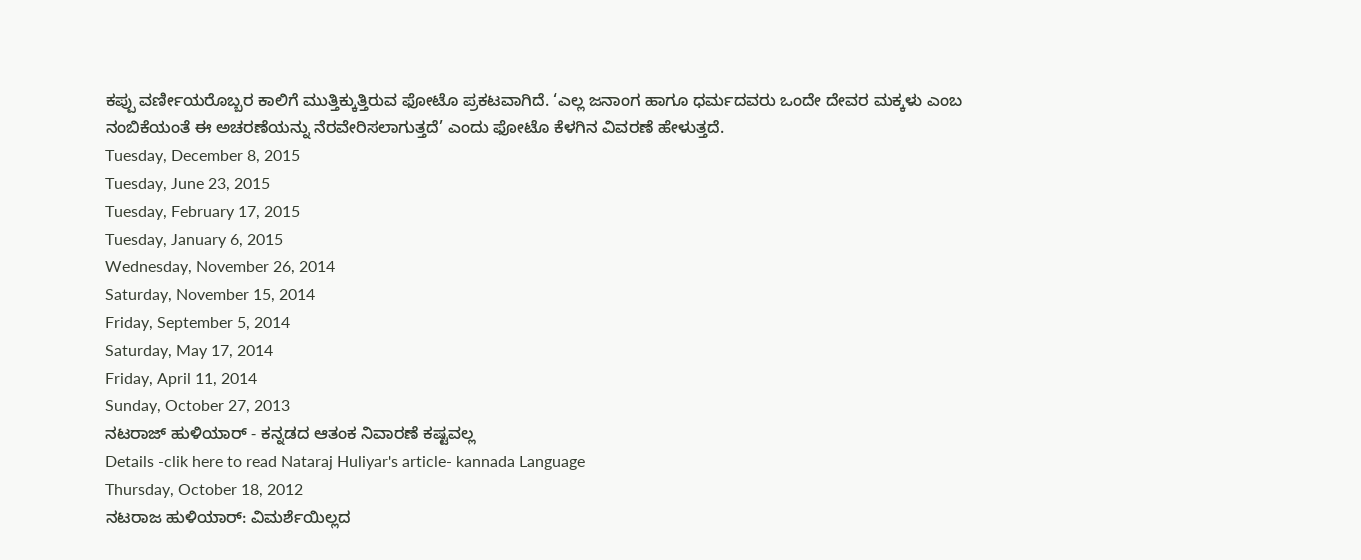ಕಪ್ಪು ವರ್ಣೀಯರೊಬ್ಬರ ಕಾಲಿಗೆ ಮುತ್ತಿಕ್ಕುತ್ತಿರುವ ಫೋಟೊ ಪ್ರಕಟವಾಗಿದೆ. ‘ಎಲ್ಲ ಜನಾಂಗ ಹಾಗೂ ಧರ್ಮದವರು ಒಂದೇ ದೇವರ ಮಕ್ಕಳು ಎಂಬ ನಂಬಿಕೆಯಂತೆ ಈ ಅಚರಣೆಯನ್ನು ನೆರವೇರಿಸಲಾಗುತ್ತದೆ’ ಎಂದು ಫೋಟೊ ಕೆಳಗಿನ ವಿವರಣೆ ಹೇಳುತ್ತದೆ.
Tuesday, December 8, 2015
Tuesday, June 23, 2015
Tuesday, February 17, 2015
Tuesday, January 6, 2015
Wednesday, November 26, 2014
Saturday, November 15, 2014
Friday, September 5, 2014
Saturday, May 17, 2014
Friday, April 11, 2014
Sunday, October 27, 2013
ನಟರಾಜ್ ಹುಳಿಯಾರ್ - ಕನ್ನಡದ ಆತಂಕ ನಿವಾರಣೆ ಕಷ್ಟವಲ್ಲ
Details -clik here to read Nataraj Huliyar's article- kannada Language
Thursday, October 18, 2012
ನಟರಾಜ ಹುಳಿಯಾರ್: ವಿಮರ್ಶೆಯಿಲ್ಲದ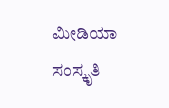ಮೀಡಿಯಾ ಸಂಸ್ಕೃತಿ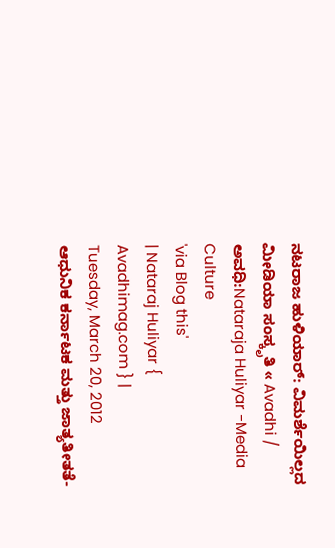ನಟರಾಜ ಹುಳಿಯಾರ್: ವಿಮರ್ಶೆಯಿಲ್ಲದ ಮೀಡಿಯಾ ಸಂಸ್ಕೃತಿ « Avadhi / ಅವಧಿ:Nataraja Huliyar -Media Culture
'via Blog this'
| Nataraj Huliyar { Avadhimag.com } |
Tuesday, March 20, 2012
ಆಧುನಿಕ ಕರ್ನಾಟಕ ಮತ್ತು ಜಾತ್ಯತೀತತೆ-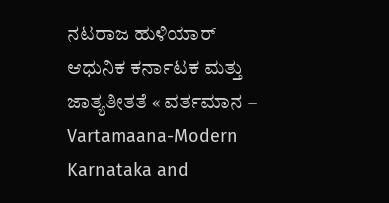ನಟರಾಜ ಹುಳಿಯಾರ್
ಆಧುನಿಕ ಕರ್ನಾಟಕ ಮತ್ತು ಜಾತ್ಯತೀತತೆ « ವರ್ತಮಾನ – Vartamaana-Modern Karnataka and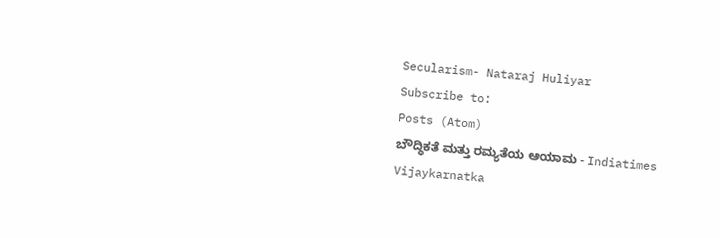Secularism- Nataraj Huliyar
Subscribe to:
Posts (Atom)
ಬೌದ್ಧಿಕತೆ ಮತ್ತು ರಮ್ಯತೆಯ ಆಯಾಮ - Indiatimes Vijaykarnatka